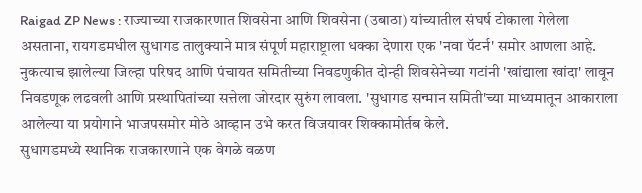Raigad ZP News : राज्याच्या राजकारणात शिवसेना आणि शिवसेना (उबाठा) यांच्यातील संघर्ष टोकाला गेलेला असताना, रायगडमधील सुधागड तालुक्याने मात्र संपूर्ण महाराष्ट्राला धक्का देणारा एक 'नवा पॅटर्न' समोर आणला आहे. नुकत्याच झालेल्या जिल्हा परिषद आणि पंचायत समितीच्या निवडणुकीत दोन्ही शिवसेनेच्या गटांनी 'खांद्याला खांदा' लावून निवडणूक लढवली आणि प्रस्थापितांच्या सत्तेला जोरदार सुरुंग लावला. 'सुधागड सन्मान समिती'च्या माध्यमातून आकाराला आलेल्या या प्रयोगाने भाजपसमोर मोठे आव्हान उभे करत विजयावर शिक्कामोर्तब केले.
सुधागडमध्ये स्थानिक राजकारणाने एक वेगळे वळण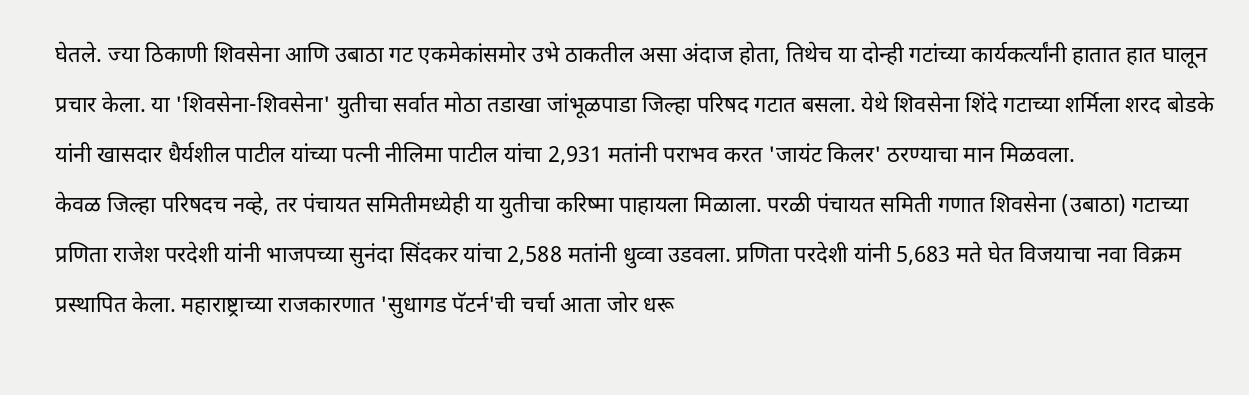घेतले. ज्या ठिकाणी शिवसेना आणि उबाठा गट एकमेकांसमोर उभे ठाकतील असा अंदाज होता, तिथेच या दोन्ही गटांच्या कार्यकर्त्यांनी हातात हात घालून प्रचार केला. या 'शिवसेना-शिवसेना' युतीचा सर्वात मोठा तडाखा जांभूळपाडा जिल्हा परिषद गटात बसला. येथे शिवसेना शिंदे गटाच्या शर्मिला शरद बोडके यांनी खासदार धैर्यशील पाटील यांच्या पत्नी नीलिमा पाटील यांचा 2,931 मतांनी पराभव करत 'जायंट किलर' ठरण्याचा मान मिळवला.
केवळ जिल्हा परिषदच नव्हे, तर पंचायत समितीमध्येही या युतीचा करिष्मा पाहायला मिळाला. परळी पंचायत समिती गणात शिवसेना (उबाठा) गटाच्या प्रणिता राजेश परदेशी यांनी भाजपच्या सुनंदा सिंदकर यांचा 2,588 मतांनी धुव्वा उडवला. प्रणिता परदेशी यांनी 5,683 मते घेत विजयाचा नवा विक्रम प्रस्थापित केला. महाराष्ट्राच्या राजकारणात 'सुधागड पॅटर्न'ची चर्चा आता जोर धरू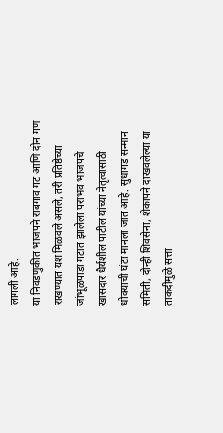लागली आहे.
या निवडणुकीत भाजपने राबगाव गट आणि दोन गण राखण्यात यश मिळवले असले, तरी प्रतिष्ठेच्या जांभूळपाडा गटात झालेला पराभव भाजपचे खासदार धैर्यशील पाटील यांच्या नेतृत्वासाठी धोक्याची घंटा मानला जात आहे. सुधागड सन्मान समिती, दोन्ही शिवसेना, शेकापने दाखवलेल्या या ताकदीमुळे सत्ता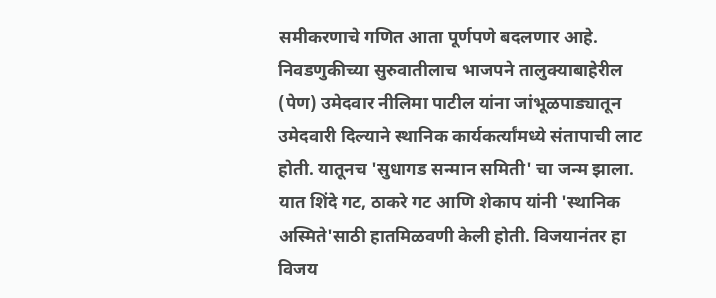समीकरणाचे गणित आता पूर्णपणे बदलणार आहे.
निवडणुकीच्या सुरुवातीलाच भाजपने तालुक्याबाहेरील (पेण) उमेदवार नीलिमा पाटील यांना जांभूळपाड्यातून उमेदवारी दिल्याने स्थानिक कार्यकर्त्यांमध्ये संतापाची लाट होती. यातूनच 'सुधागड सन्मान समिती' चा जन्म झाला. यात शिंदे गट, ठाकरे गट आणि शेकाप यांनी 'स्थानिक अस्मिते'साठी हातमिळवणी केली होती. विजयानंतर हा विजय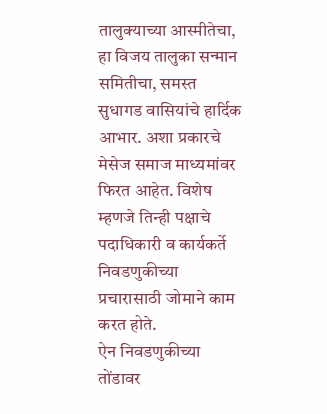तालुक्याच्या आस्मीतेचा, हा विजय तालुका सन्मान समितीचा, समस्त सुधागड वासियांचे हार्दिक आभार. अशा प्रकारचे मेसेज समाज माध्यमांवर फिरत आहेत. विशेष म्हणजे तिन्ही पक्षाचे पदाधिकारी व कार्यकर्ते निवडणुकीच्या प्रचारासाठी जोमाने काम करत होते.
ऐन निवडणुकीच्या तोंडावर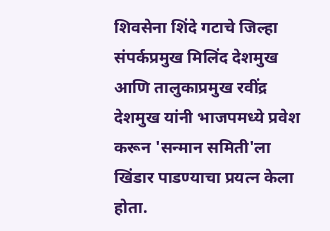शिवसेना शिंदे गटाचे जिल्हा संपर्कप्रमुख मिलिंद देशमुख आणि तालुकाप्रमुख रवींद्र देशमुख यांनी भाजपमध्ये प्रवेश करून 'सन्मान समिती'ला खिंडार पाडण्याचा प्रयत्न केला होता.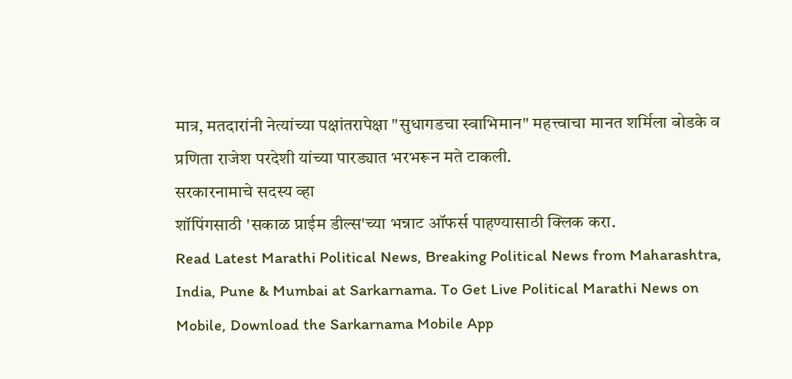मात्र, मतदारांनी नेत्यांच्या पक्षांतरापेक्षा "सुधागडचा स्वाभिमान" महत्त्वाचा मानत शर्मिला बोडके व प्रणिता राजेश परदेशी यांच्या पारड्यात भरभरून मते टाकली.
सरकारनामाचे सदस्य व्हा
शॉपिंगसाठी 'सकाळ प्राईम डील्स'च्या भन्नाट ऑफर्स पाहण्यासाठी क्लिक करा.
Read Latest Marathi Political News, Breaking Political News from Maharashtra, India, Pune & Mumbai at Sarkarnama. To Get Live Political Marathi News on Mobile, Download the Sarkarnama Mobile App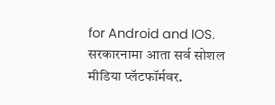for Android and IOS. सरकारनामा आता सर्व सोशल मीडिया प्लॅटफॉर्मवर.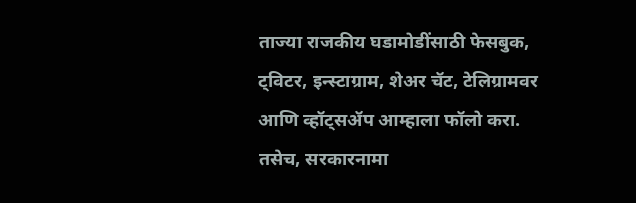ताज्या राजकीय घडामोडींसाठी फेसबुक, ट्विटर, इन्स्टाग्राम, शेअर चॅट, टेलिग्रामवर आणि व्हॉट्सॲप आम्हाला फॉलो करा. तसेच, सरकारनामा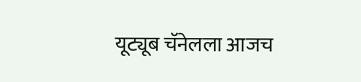यूट्यूब चॅनेलला आजच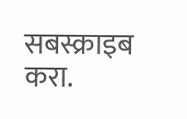सबस्क्राइब करा.